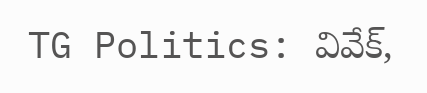TG Politics: వివేక్,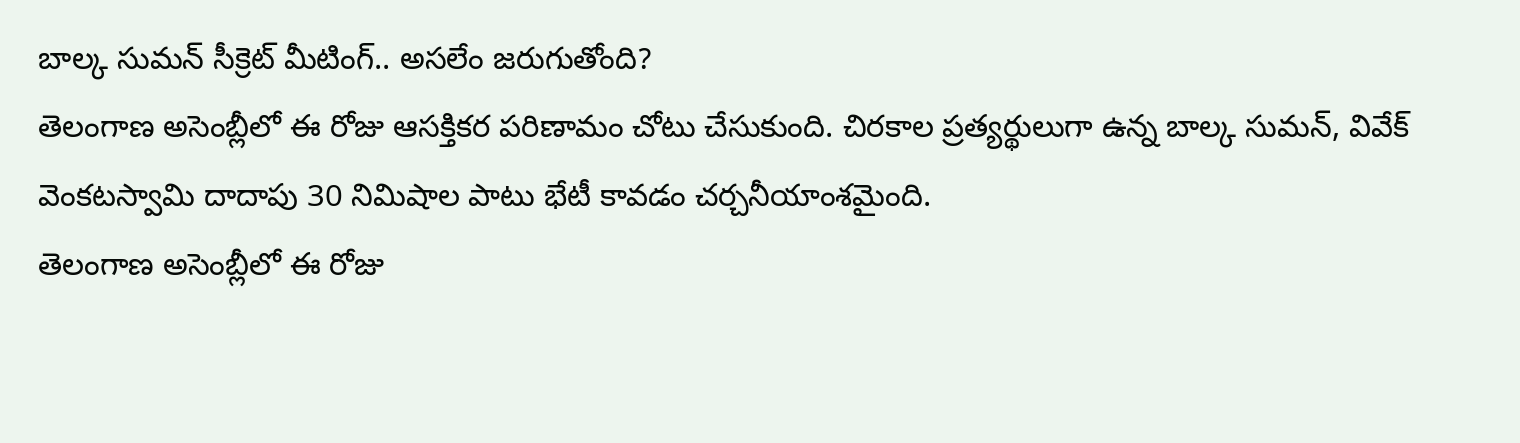బాల్క సుమన్ సీక్రెట్ మీటింగ్.. అసలేం జరుగుతోంది?
తెలంగాణ అసెంబ్లీలో ఈ రోజు ఆసక్తికర పరిణామం చోటు చేసుకుంది. చిరకాల ప్రత్యర్థులుగా ఉన్న బాల్క సుమన్, వివేక్ వెంకటస్వామి దాదాపు 30 నిమిషాల పాటు భేటీ కావడం చర్చనీయాంశమైంది.
తెలంగాణ అసెంబ్లీలో ఈ రోజు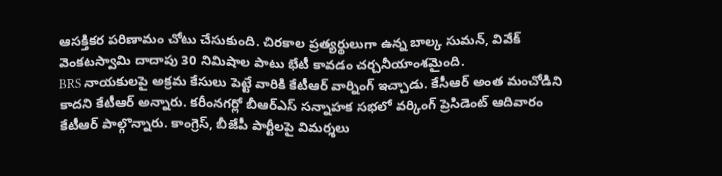ఆసక్తికర పరిణామం చోటు చేసుకుంది. చిరకాల ప్రత్యర్థులుగా ఉన్న బాల్క సుమన్, వివేక్ వెంకటస్వామి దాదాపు 30 నిమిషాల పాటు భేటీ కావడం చర్చనీయాంశమైంది.
BRS నాయకులపై అక్రమ కేసులు పెట్టే వారికి కేటీఆర్ వార్నింగ్ ఇచ్చాడు. కేసీఆర్ అంత మంచోడిని కాదని కేటీఆర్ అన్నారు. కరీంనగర్లో బీఆర్ఎస్ సన్నాహక సభలో వర్కింగ్ ప్రెసిడెంట్ ఆదివారం కేటీఆర్ పాల్గొన్నారు. కాంగ్రెస్, బీజేపీ పార్టీలపై విమర్శలు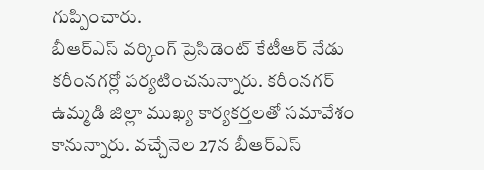గుప్పించారు.
బీఆర్ఎస్ వర్కింగ్ ప్రెసిడెంట్ కేటీఆర్ నేడు కరీంనగర్లో పర్యటించనున్నారు. కరీంనగర్ ఉమ్మడి జిల్లా ముఖ్య కార్యకర్తలతో సమావేశం కానున్నారు. వచ్చేనెల 27న బీఆర్ఎస్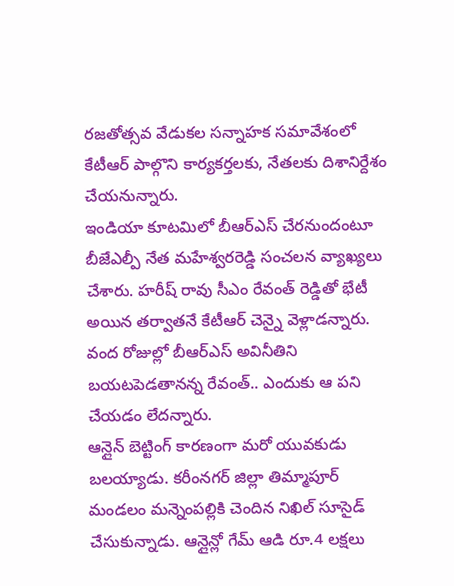రజతోత్సవ వేడుకల సన్నాహక సమావేశంలో కేటీఆర్ పాల్గొని కార్యకర్తలకు, నేతలకు దిశానిర్దేశం చేయనున్నారు.
ఇండియా కూటమిలో బీఆర్ఎస్ చేరనుందంటూ బీజేఎల్పీ నేత మహేశ్వరరెడ్డి సంచలన వ్యాఖ్యలు చేశారు. హరీష్ రావు సీఎం రేవంత్ రెడ్డితో భేటీ అయిన తర్వాతనే కేటీఆర్ చెన్నై వెళ్లాడన్నారు. వంద రోజుల్లో బీఆర్ఎస్ అవినీతిని బయటపెడతానన్న రేవంత్.. ఎందుకు ఆ పని చేయడం లేదన్నారు.
ఆన్లైన్ బెట్టింగ్ కారణంగా మరో యువకుడు బలయ్యాడు. కరీంనగర్ జిల్లా తిమ్మాపూర్ మండలం మన్నెంపల్లికి చెందిన నిఖిల్ సూసైడ్ చేసుకున్నాడు. ఆన్లైన్లో గేమ్ ఆడి రూ.4 లక్షలు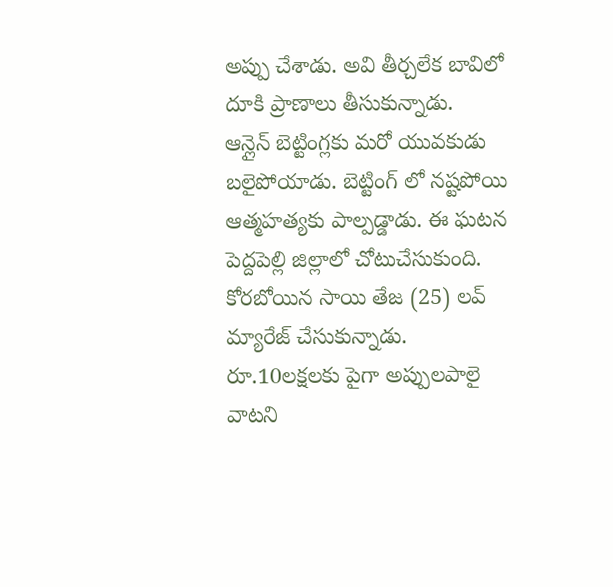అప్పు చేశాడు. అవి తీర్చలేక బావిలో దూకి ప్రాణాలు తీసుకున్నాడు.
ఆన్లైన్ బెట్టింగ్లకు మరో యువకుడు బలైపోయాడు. బెట్టింగ్ లో నష్టపోయి ఆత్మహత్యకు పాల్పడ్డాడు. ఈ ఘటన పెద్దపెల్లి జిల్లాలో చోటుచేసుకుంది. కోరబోయిన సాయి తేజ (25) లవ్ మ్యారేజ్ చేసుకున్నాడు. రూ.10లక్షలకు పైగా అప్పులపాలై వాటని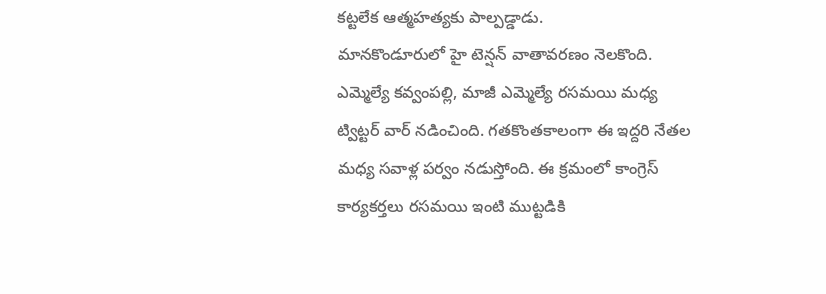కట్టలేక ఆత్మహత్యకు పాల్పడ్డాడు.
మానకొండూరులో హై టెన్షన్ వాతావరణం నెలకొంది. ఎమ్మెల్యే కవ్వంపల్లి, మాజీ ఎమ్మెల్యే రసమయి మధ్య ట్విట్టర్ వార్ నడించింది. గతకొంతకాలంగా ఈ ఇద్దరి నేతల మధ్య సవాళ్ల పర్వం నడుస్తోంది. ఈ క్రమంలో కాంగ్రెస్ కార్యకర్తలు రసమయి ఇంటి ముట్టడికి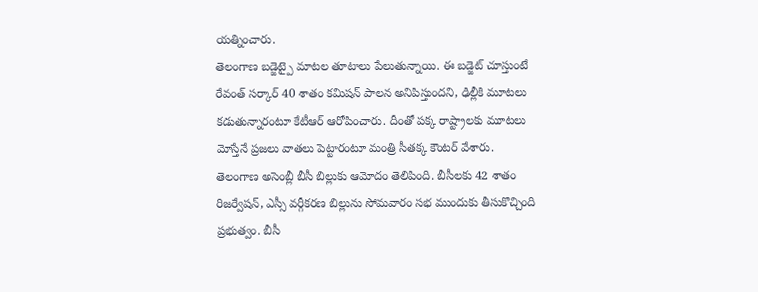యత్నించారు.
తెలంగాణ బడ్జెట్పై మాటల తూటాలు పేలుతున్నాయి. ఈ బడ్జెట్ చూస్తుంటే రేవంత్ సర్కార్ 40 శాతం కమిషన్ పాలన అనిపిస్తుందని, ఢిల్లీకి మూటలు కడుతున్నారంటూ కేటీఆర్ ఆరోపించారు. దీంతో పక్క రాష్ట్రాలకు మూటలు మోస్తేనే ప్రజలు వాతలు పెట్టారంటూ మంత్రి సీతక్క కౌంటర్ వేశారు.
తెలంగాణ అసెంబ్లీ బీసీ బిల్లుకు ఆమోదం తెలిపింది. బీసీలకు 42 శాతం రిజర్వేషన్, ఎస్సీ వర్గీకరణ బిల్లును సోమవారం సభ ముందుకు తీసుకొచ్చింది ప్రభుత్వం. బీసీ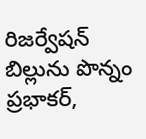రిజర్వేషన్ బిల్లును పొన్నం ప్రభాకర్,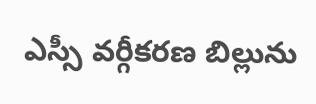ఎస్సీ వర్గీకరణ బిల్లును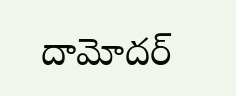దామోదర్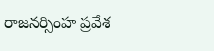రాజనర్సింహ ప్రవేశ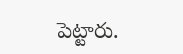పెట్టారు.